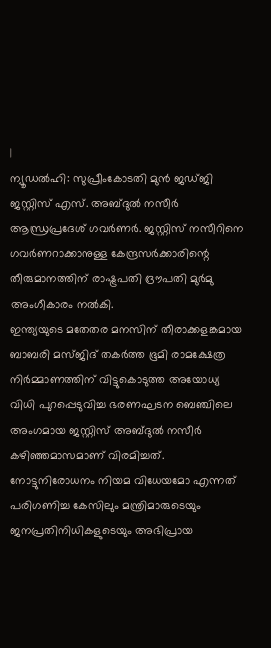|
ന്യൂഡൽഹി: സുപ്രീംകോടതി മുൻ ജഡ്ജി ജസ്റ്റിസ് എസ്. അബ്ദുൽ നസീർ ആന്ധ്രപ്രദേശ് ഗവർണർ. ജസ്റ്റിസ് നസീറിനെ ഗവർണറാക്കാനുള്ള കേന്ദ്രസർക്കാരിന്റെ തീരുമാനത്തിന് രാഷ്ട്രപതി ദ്രൗപതി മുർമു അംഗീകാരം നൽകി.
ഇന്ത്യയുടെ മതേതര മനസിന് തീരാക്കളങ്കമായ ബാബരി മസ്ജിദ് തകർത്ത ഭൂമി രാമക്ഷേത്ര നിർമ്മാണത്തിന് വിട്ടുകൊടുത്ത അയോധ്യ വിധി പുറപ്പെടുവിച്ച ഭരണഘടന ബെഞ്ചിലെ അംഗമായ ജസ്റ്റിസ് അബ്ദുൽ നസീർ കഴിഞ്ഞമാസമാണ് വിരമിച്ചത്. നോട്ടുനിരോധനം നിയമ വിധേയമോ എന്നത് പരിഗണിച്ച കേസിലും മന്ത്രിമാരുടെയും ജനപ്രതിനിധികളുടെയും അഭിപ്രായ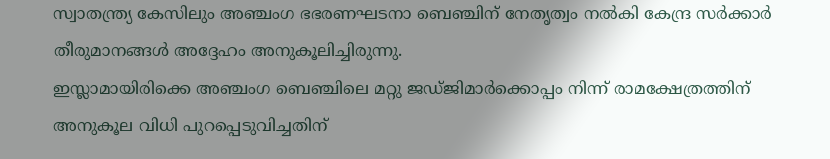സ്വാതന്ത്ര്യ കേസിലും അഞ്ചംഗ ഭഭരണഘടനാ ബെഞ്ചിന് നേതൃത്വം നൽകി കേന്ദ്ര സർക്കാർ തീരുമാനങ്ങൾ അദ്ദേഹം അനുകൂലിച്ചിരുന്നു.
ഇസ്ലാമായിരിക്കെ അഞ്ചംഗ ബെഞ്ചിലെ മറ്റു ജഡ്ജിമാർക്കൊപ്പം നിന്ന് രാമക്ഷേത്രത്തിന് അനുകൂല വിധി പുറപ്പെടുവിച്ചതിന്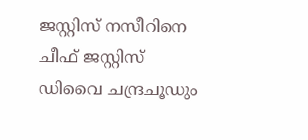ജസ്റ്റിസ് നസീറിനെ ചീഫ് ജസ്റ്റിസ് ഡിവൈ ചന്ദ്രചൂഡും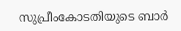സുപ്രീംകോടതിയുടെ ബാർ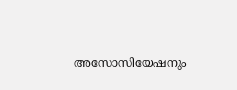അസോസിയേഷനും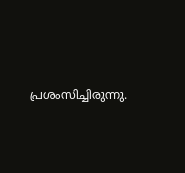പ്രശംസിച്ചിരുന്നു.